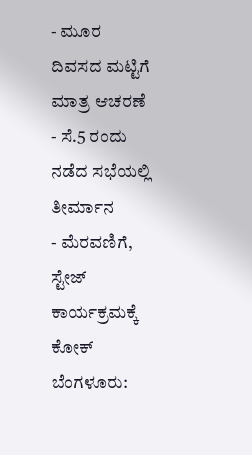- ಮೂರ ದಿವಸದ ಮಟ್ಟಿಗೆ ಮಾತ್ರ ಆಚರಣೆ
- ಸೆ.5 ರಂದು ನಡೆದ ಸಭೆಯಲ್ಲಿ ತೀರ್ಮಾನ
- ಮೆರವಣಿಗೆ, ಸ್ಟೇಜ್ ಕಾರ್ಯಕ್ರಮಕ್ಕೆ ಕೋಕ್
ಬೆಂಗಳೂರು: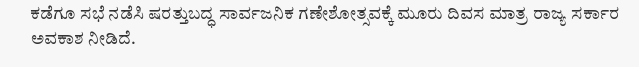ಕಡೆಗೂ ಸಭೆ ನಡೆಸಿ ಷರತ್ತುಬದ್ಧ ಸಾರ್ವಜನಿಕ ಗಣೇಶೋತ್ಸವಕ್ಕೆ ಮೂರು ದಿವಸ ಮಾತ್ರ ರಾಜ್ಯ ಸರ್ಕಾರ ಅವಕಾಶ ನೀಡಿದೆ.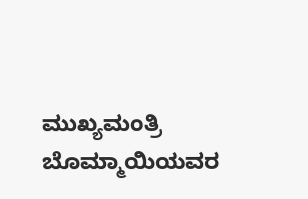ಮುಖ್ಯಮಂತ್ರಿ ಬೊಮ್ಮಾಯಿಯವರ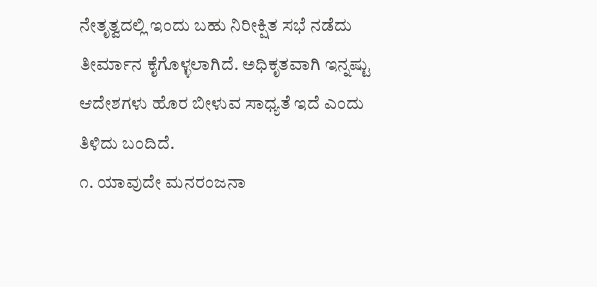ನೇತೃತ್ವದಲ್ಲಿ ಇಂದು ಬಹು ನಿರೀಕ್ಷಿತ ಸಭೆ ನಡೆದು ತೀರ್ಮಾನ ಕೈಗೊಳ್ಳಲಾಗಿದೆ. ಅಧಿಕೃತವಾಗಿ ಇನ್ನಷ್ಟು ಆದೇಶಗಳು ಹೊರ ಬೀಳುವ ಸಾಧ್ಯತೆ ಇದೆ ಎಂದು ತಿಳಿದು ಬಂದಿದೆ.
೧. ಯಾವುದೇ ಮನರಂಜನಾ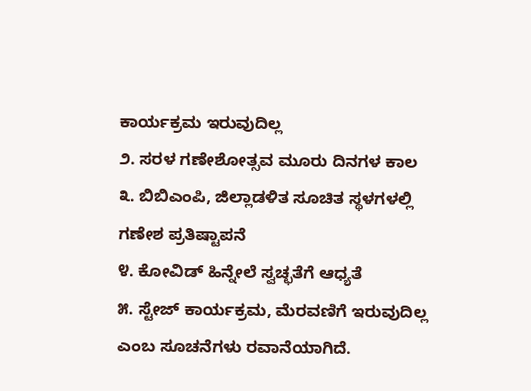ಕಾರ್ಯಕ್ರಮ ಇರುವುದಿಲ್ಲ
೨. ಸರಳ ಗಣೇಶೋತ್ಸವ ಮೂರು ದಿನಗಳ ಕಾಲ
೩. ಬಿಬಿಎಂಪಿ, ಜಿಲ್ಲಾಡಳಿತ ಸೂಚಿತ ಸ್ಥಳಗಳಲ್ಲಿ ಗಣೇಶ ಪ್ರತಿಷ್ಟಾಪನೆ
೪. ಕೋವಿಡ್ ಹಿನ್ನೇಲೆ ಸ್ವಚ್ಛತೆಗೆ ಆಧ್ಯತೆ
೫. ಸ್ಟೇಜ್ ಕಾರ್ಯಕ್ರಮ, ಮೆರವಣಿಗೆ ಇರುವುದಿಲ್ಲ ಎಂಬ ಸೂಚನೆಗಳು ರವಾನೆಯಾಗಿದೆ.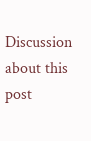Discussion about this post